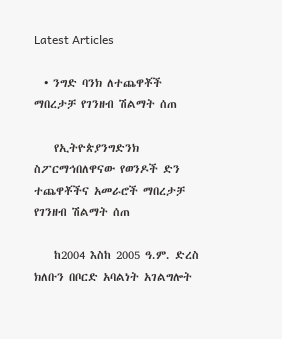Latest Articles

  • ንግድ ባንክ ለተጨዋቾች ማበረታቻ የገንዘብ ሽልማት ሰጠ

    የኢትዮጵያንግድንክ ስፖርማኅበለዋናው የወንዶች ድን ተጨዋቾችና አመራሮች ማበረታቻ የገንዘብ ሽልማት ሰጠ

    ከ2004 እስከ 2005 ዓ.ም. ድረስ ክለቡን በቦርድ አባልነት አገልግሎት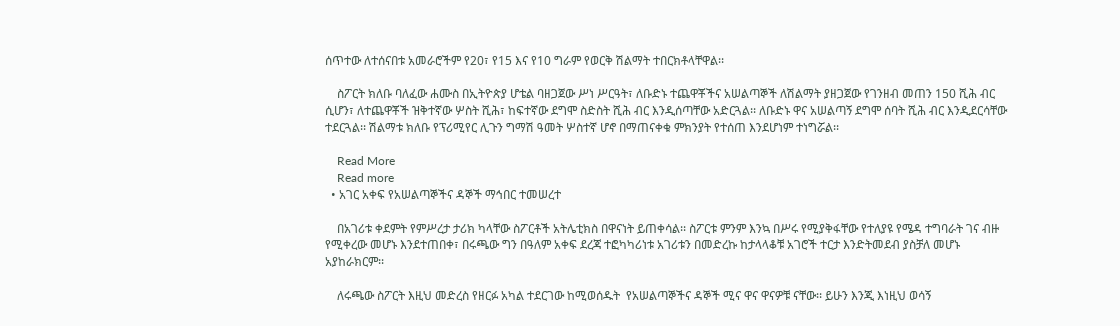ሰጥተው ለተሰናበቱ አመራሮችም የ20፣ የ15 እና የ10 ግራም የወርቅ ሽልማት ተበርክቶላቸዋል፡፡

    ስፖርት ክለቡ ባለፈው ሐሙስ በኢትዮጵያ ሆቴል ባዘጋጀው ሥነ ሥርዓት፣ ለቡድኑ ተጨዋቾችና አሠልጣኞች ለሽልማት ያዘጋጀው የገንዘብ መጠን 150 ሺሕ ብር ሲሆን፣ ለተጨዋቾች ዝቅተኛው ሦስት ሺሕ፣ ከፍተኛው ደግሞ ስድስት ሺሕ ብር እንዲሰጣቸው አድርጓል፡፡ ለቡድኑ ዋና አሠልጣኝ ደግሞ ሰባት ሺሕ ብር እንዲደርሳቸው ተደርጓል፡፡ ሽልማቱ ክለቡ የፕሪሚየር ሊጉን ግማሽ ዓመት ሦስተኛ ሆኖ በማጠናቀቁ ምክንያት የተሰጠ እንደሆነም ተነግሯል፡፡

    Read More
    Read more
  • አገር አቀፍ የአሠልጣኞችና ዳኞች ማኅበር ተመሠረተ

    በአገሪቱ ቀደምት የምሥረታ ታሪክ ካላቸው ስፖርቶች አትሌቲክስ በዋናነት ይጠቀሳል፡፡ ስፖርቱ ምንም እንኳ በሥሩ የሚያቅፋቸው የተለያዩ የሜዳ ተግባራት ገና ብዙ የሚቀረው መሆኑ እንደተጠበቀ፣ በሩጫው ግን በዓለም አቀፍ ደረጃ ተፎካካሪነቱ አገሪቱን በመድረኩ ከታላላቆቹ አገሮች ተርታ እንድትመደብ ያስቻለ መሆኑ አያከራክርም፡፡

    ለሩጫው ስፖርት እዚህ መድረስ የዘርፉ አካል ተደርገው ከሚወሰዱት  የአሠልጣኞችና ዳኞች ሚና ዋና ዋናዎቹ ናቸው፡፡ ይሁን እንጂ እነዚህ ወሳኝ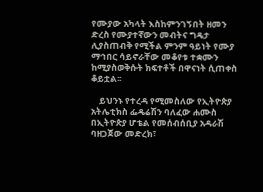የሙያው አካላት እስከምንገኝበት ዘመን ድረስ የሙያተኛውን መብትና ግዴታ ሊያስጠብቅ የሚችል ምንም ዓይነት የሙያ ማኅበር ሳይኖራቸው መቆየቱ ተቋሙን ከሚያስወቅሱት ክፍተቶች በዋናነት ሲጠቀስ ቆይቷል፡፡

    ይህንኑ የተረዳ የሚመስለው የኢትዮጵያ አትሌቲክስ ፌዴሬሽን ባለፈው ሐሙስ በኢትዮጵያ ሆቴል የመሰብሰቢያ አዳራሽ ባዘጋጀው መድረክ፣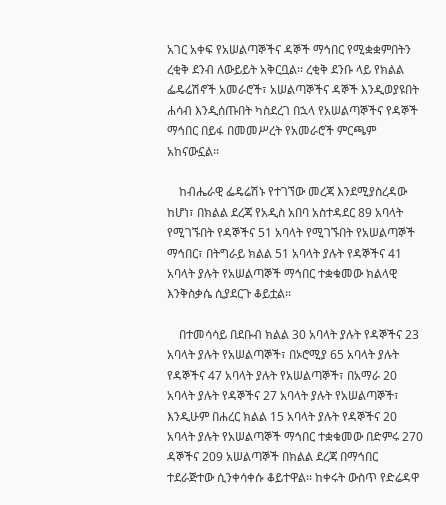አገር አቀፍ የአሠልጣኞችና ዳኞች ማኅበር የሚቋቋምበትን ረቂቅ ደንብ ለውይይት አቅርቧል፡፡ ረቂቅ ደንቡ ላይ የክልል ፌዴሬሽኖች አመራሮች፣ አሠልጣኞችና ዳኞች እንዲወያዩበት ሐሳብ እንዲሰጡበት ካስደረገ በኋላ የአሠልጣኞችና የዳኞች ማኅበር በይፋ በመመሥረት የአመራሮች ምርጫም አከናውኗል፡፡

    ከብሔራዊ ፌዴሬሽኑ የተገኘው መረጃ እንደሚያስረዳው ከሆነ፣ በክልል ደረጃ የአዲስ አበባ አስተዳደር 89 አባላት የሚገኙበት የዳኞችና 51 አባላት የሚገኙበት የአሠልጣኞች ማኅበር፣ በትግራይ ክልል 51 አባላት ያሉት የዳኞችና 41 አባላት ያሉት የአሠልጣኞች ማኅበር ተቋቁመው ክልላዊ እንቅስቃሴ ሲያደርጉ ቆይቷል፡፡

    በተመሳሳይ በደቡብ ክልል 30 አባላት ያሉት የዳኞችና 23 አባላት ያሉት የአሠልጣኞች፣ በኦሮሚያ 65 አባላት ያሉት የዳኞችና 47 አባላት ያሉት የአሠልጣኞች፣ በአማራ 20 አባላት ያሉት የዳኞችና 27 አባላት ያሉት የአሠልጣኞች፣ እንዲሁም በሐረር ክልል 15 አባላት ያሉት የዳኞችና 20 አባላት ያሉት የአሠልጣኞች ማኅበር ተቋቁመው በድምሩ 270 ዳኞችና 209 አሠልጣኞች በክልል ደረጃ በማኅበር ተደራጅተው ሲንቀሳቀሱ ቆይተዋል፡፡ ከቀሩት ውስጥ የድሬዳዋ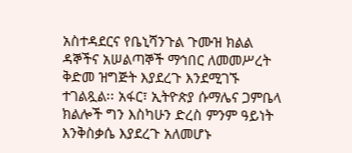አስተዳደርና የቤኒሻንጉል ጉሙዝ ክልል ዳኞችና አሠልጣኞች ማኅበር ለመመሥረት ቅድመ ዝግጅት እያደረጉ እንደሚገኙ ተገልጿል፡፡ አፋር፣ ኢትዮጵያ ሱማሌና ጋምቤላ ክልሎች ግን እስካሁን ድረስ ምንም ዓይነት እንቅስቃሴ እያደረጉ አለመሆኑ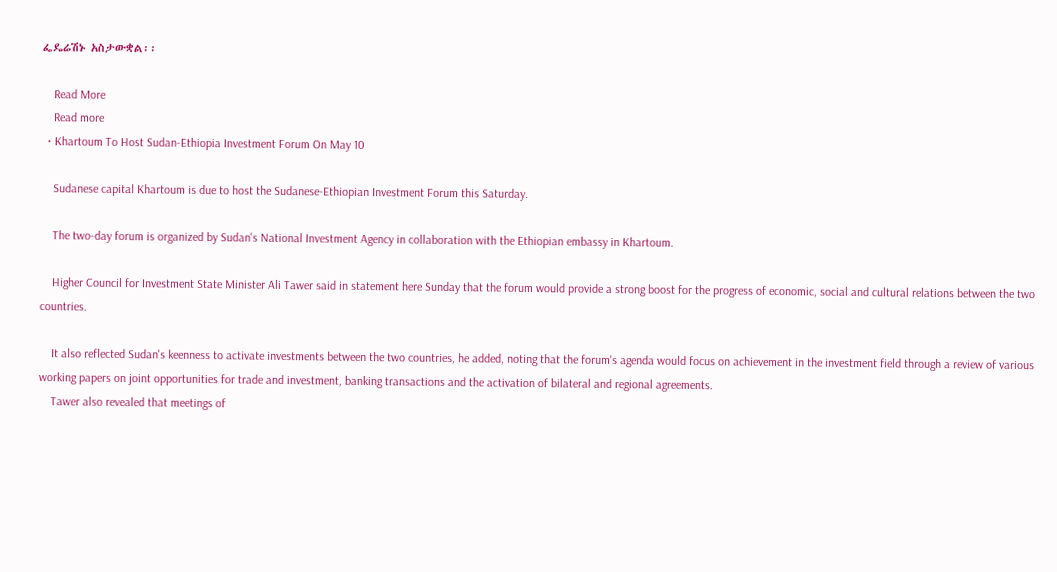ፌዴሬሽኑ አስታውቋል፡፡

    Read More
    Read more
  • Khartoum To Host Sudan-Ethiopia Investment Forum On May 10

    Sudanese capital Khartoum is due to host the Sudanese-Ethiopian Investment Forum this Saturday.

    The two-day forum is organized by Sudan's National Investment Agency in collaboration with the Ethiopian embassy in Khartoum.

    Higher Council for Investment State Minister Ali Tawer said in statement here Sunday that the forum would provide a strong boost for the progress of economic, social and cultural relations between the two countries.

    It also reflected Sudan's keenness to activate investments between the two countries, he added, noting that the forum's agenda would focus on achievement in the investment field through a review of various working papers on joint opportunities for trade and investment, banking transactions and the activation of bilateral and regional agreements.
    Tawer also revealed that meetings of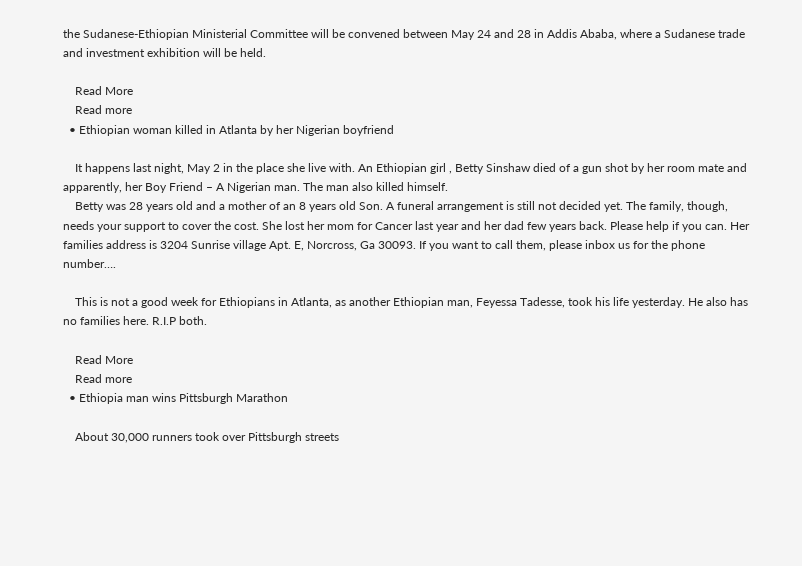the Sudanese-Ethiopian Ministerial Committee will be convened between May 24 and 28 in Addis Ababa, where a Sudanese trade and investment exhibition will be held.

    Read More
    Read more
  • Ethiopian woman killed in Atlanta by her Nigerian boyfriend

    It happens last night, May 2 in the place she live with. An Ethiopian girl , Betty Sinshaw died of a gun shot by her room mate and apparently, her Boy Friend – A Nigerian man. The man also killed himself.
    Betty was 28 years old and a mother of an 8 years old Son. A funeral arrangement is still not decided yet. The family, though, needs your support to cover the cost. She lost her mom for Cancer last year and her dad few years back. Please help if you can. Her families address is 3204 Sunrise village Apt. E, Norcross, Ga 30093. If you want to call them, please inbox us for the phone number….

    This is not a good week for Ethiopians in Atlanta, as another Ethiopian man, Feyessa Tadesse, took his life yesterday. He also has no families here. R.I.P both.

    Read More
    Read more
  • Ethiopia man wins Pittsburgh Marathon

    About 30,000 runners took over Pittsburgh streets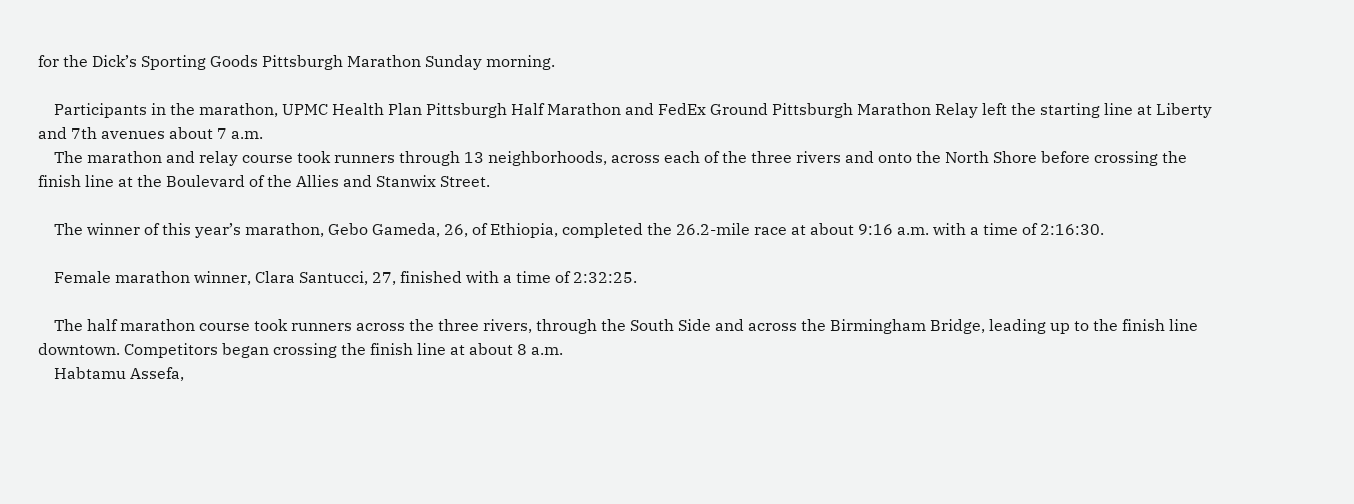for the Dick’s Sporting Goods Pittsburgh Marathon Sunday morning.

    Participants in the marathon, UPMC Health Plan Pittsburgh Half Marathon and FedEx Ground Pittsburgh Marathon Relay left the starting line at Liberty and 7th avenues about 7 a.m.
    The marathon and relay course took runners through 13 neighborhoods, across each of the three rivers and onto the North Shore before crossing the finish line at the Boulevard of the Allies and Stanwix Street.

    The winner of this year’s marathon, Gebo Gameda, 26, of Ethiopia, completed the 26.2-mile race at about 9:16 a.m. with a time of 2:16:30.

    Female marathon winner, Clara Santucci, 27, finished with a time of 2:32:25.

    The half marathon course took runners across the three rivers, through the South Side and across the Birmingham Bridge, leading up to the finish line downtown. Competitors began crossing the finish line at about 8 a.m.
    Habtamu Assefa,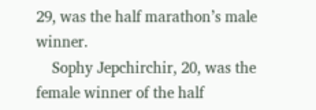29, was the half marathon’s male winner.
    Sophy Jepchirchir, 20, was the female winner of the half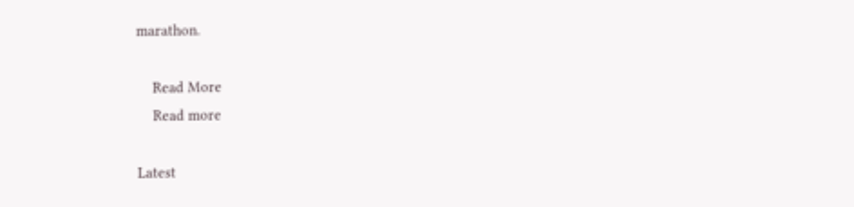marathon.

    Read More
    Read more

Latest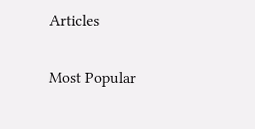Articles

Most Popular